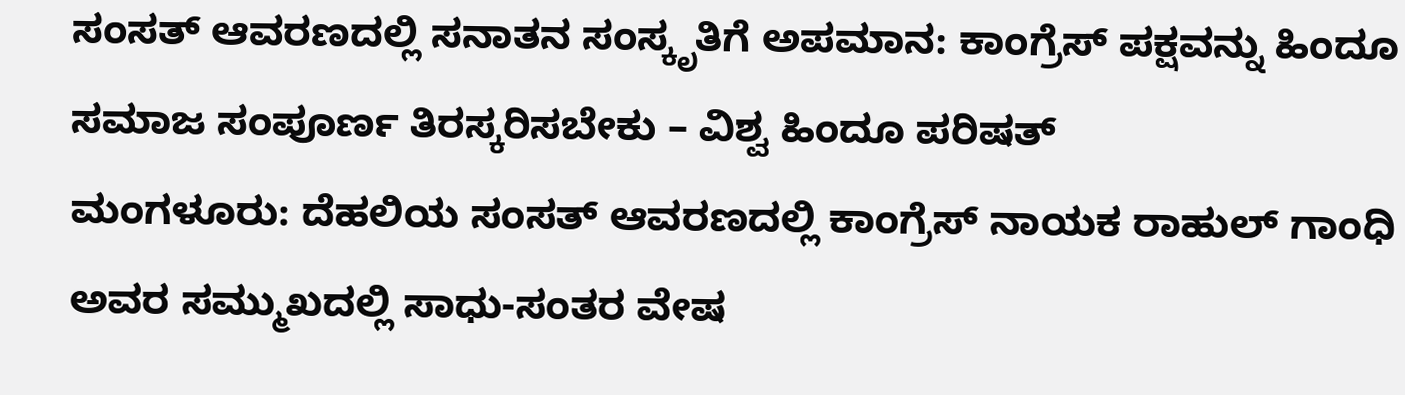ಸಂಸತ್ ಆವರಣದಲ್ಲಿ ಸನಾತನ ಸಂಸ್ಕೃತಿಗೆ ಅಪಮಾನ: ಕಾಂಗ್ರೆಸ್ ಪಕ್ಷವನ್ನು ಹಿಂದೂ ಸಮಾಜ ಸಂಪೂರ್ಣ ತಿರಸ್ಕರಿಸಬೇಕು – ವಿಶ್ವ ಹಿಂದೂ ಪರಿಷತ್
ಮಂಗಳೂರು: ದೆಹಲಿಯ ಸಂಸತ್ ಆವರಣದಲ್ಲಿ ಕಾಂಗ್ರೆಸ್ ನಾಯಕ ರಾಹುಲ್ ಗಾಂಧಿ ಅವರ ಸಮ್ಮುಖದಲ್ಲಿ ಸಾಧು-ಸಂತರ ವೇಷ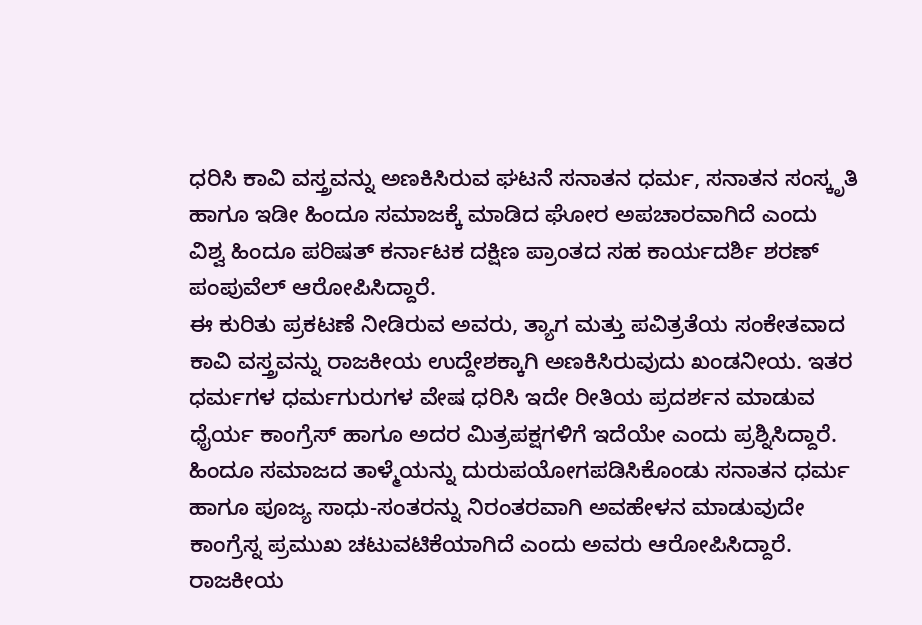ಧರಿಸಿ ಕಾವಿ ವಸ್ತ್ರವನ್ನು ಅಣಕಿಸಿರುವ ಘಟನೆ ಸನಾತನ ಧರ್ಮ, ಸನಾತನ ಸಂಸ್ಕೃತಿ ಹಾಗೂ ಇಡೀ ಹಿಂದೂ ಸಮಾಜಕ್ಕೆ ಮಾಡಿದ ಘೋರ ಅಪಚಾರವಾಗಿದೆ ಎಂದು ವಿಶ್ವ ಹಿಂದೂ ಪರಿಷತ್ ಕರ್ನಾಟಕ ದಕ್ಷಿಣ ಪ್ರಾಂತದ ಸಹ ಕಾರ್ಯದರ್ಶಿ ಶರಣ್ ಪಂಪುವೆಲ್ ಆರೋಪಿಸಿದ್ದಾರೆ.
ಈ ಕುರಿತು ಪ್ರಕಟಣೆ ನೀಡಿರುವ ಅವರು, ತ್ಯಾಗ ಮತ್ತು ಪವಿತ್ರತೆಯ ಸಂಕೇತವಾದ ಕಾವಿ ವಸ್ತ್ರವನ್ನು ರಾಜಕೀಯ ಉದ್ದೇಶಕ್ಕಾಗಿ ಅಣಕಿಸಿರುವುದು ಖಂಡನೀಯ. ಇತರ ಧರ್ಮಗಳ ಧರ್ಮಗುರುಗಳ ವೇಷ ಧರಿಸಿ ಇದೇ ರೀತಿಯ ಪ್ರದರ್ಶನ ಮಾಡುವ ಧೈರ್ಯ ಕಾಂಗ್ರೆಸ್ ಹಾಗೂ ಅದರ ಮಿತ್ರಪಕ್ಷಗಳಿಗೆ ಇದೆಯೇ ಎಂದು ಪ್ರಶ್ನಿಸಿದ್ದಾರೆ.
ಹಿಂದೂ ಸಮಾಜದ ತಾಳ್ಮೆಯನ್ನು ದುರುಪಯೋಗಪಡಿಸಿಕೊಂಡು ಸನಾತನ ಧರ್ಮ ಹಾಗೂ ಪೂಜ್ಯ ಸಾಧು-ಸಂತರನ್ನು ನಿರಂತರವಾಗಿ ಅವಹೇಳನ ಮಾಡುವುದೇ ಕಾಂಗ್ರೆಸ್ನ ಪ್ರಮುಖ ಚಟುವಟಿಕೆಯಾಗಿದೆ ಎಂದು ಅವರು ಆರೋಪಿಸಿದ್ದಾರೆ.
ರಾಜಕೀಯ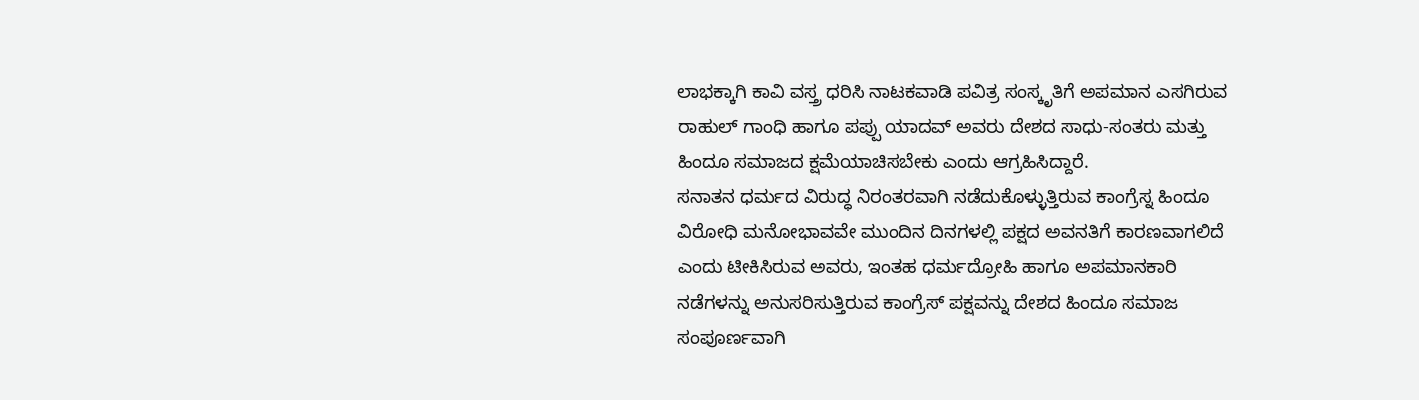ಲಾಭಕ್ಕಾಗಿ ಕಾವಿ ವಸ್ತ್ರ ಧರಿಸಿ ನಾಟಕವಾಡಿ ಪವಿತ್ರ ಸಂಸ್ಕೃತಿಗೆ ಅಪಮಾನ ಎಸಗಿರುವ ರಾಹುಲ್ ಗಾಂಧಿ ಹಾಗೂ ಪಪ್ಪು ಯಾದವ್ ಅವರು ದೇಶದ ಸಾಧು-ಸಂತರು ಮತ್ತು ಹಿಂದೂ ಸಮಾಜದ ಕ್ಷಮೆಯಾಚಿಸಬೇಕು ಎಂದು ಆಗ್ರಹಿಸಿದ್ದಾರೆ.
ಸನಾತನ ಧರ್ಮದ ವಿರುದ್ಧ ನಿರಂತರವಾಗಿ ನಡೆದುಕೊಳ್ಳುತ್ತಿರುವ ಕಾಂಗ್ರೆಸ್ನ ಹಿಂದೂ ವಿರೋಧಿ ಮನೋಭಾವವೇ ಮುಂದಿನ ದಿನಗಳಲ್ಲಿ ಪಕ್ಷದ ಅವನತಿಗೆ ಕಾರಣವಾಗಲಿದೆ ಎಂದು ಟೀಕಿಸಿರುವ ಅವರು, ಇಂತಹ ಧರ್ಮದ್ರೋಹಿ ಹಾಗೂ ಅಪಮಾನಕಾರಿ ನಡೆಗಳನ್ನು ಅನುಸರಿಸುತ್ತಿರುವ ಕಾಂಗ್ರೆಸ್ ಪಕ್ಷವನ್ನು ದೇಶದ ಹಿಂದೂ ಸಮಾಜ ಸಂಪೂರ್ಣವಾಗಿ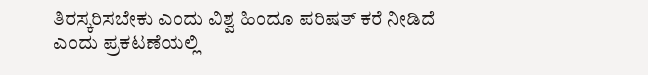ತಿರಸ್ಕರಿಸಬೇಕು ಎಂದು ವಿಶ್ವ ಹಿಂದೂ ಪರಿಷತ್ ಕರೆ ನೀಡಿದೆ ಎಂದು ಪ್ರಕಟಣೆಯಲ್ಲಿ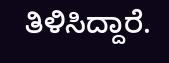ತಿಳಿಸಿದ್ದಾರೆ.